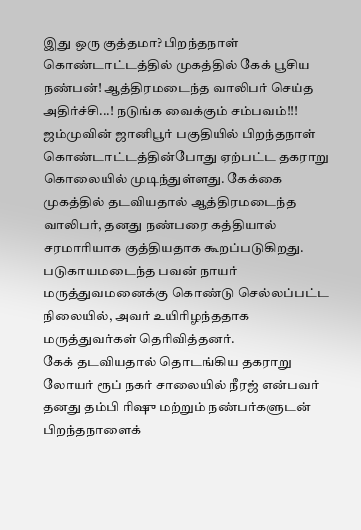இது ஒரு குத்தமா? பிறந்தநாள் கொண்டாட்டத்தில் முகத்தில் கேக் பூசிய நண்பன்! ஆத்திரமடைந்த வாலிபர் செய்த அதிர்ச்சி...! நடுங்க வைக்கும் சம்பவம்!!!
ஜம்முவின் ஜானிபூர் பகுதியில் பிறந்தநாள் கொண்டாட்டத்தின்போது ஏற்பட்ட தகராறு கொலையில் முடிந்துள்ளது. கேக்கை முகத்தில் தடவியதால் ஆத்திரமடைந்த வாலிபர், தனது நண்பரை கத்தியால் சரமாரியாக குத்தியதாக கூறப்படுகிறது. படுகாயமடைந்த பவன் நாயர் மருத்துவமனைக்கு கொண்டு செல்லப்பட்ட நிலையில், அவர் உயிரிழந்ததாக மருத்துவர்கள் தெரிவித்தனர்.
கேக் தடவியதால் தொடங்கிய தகராறு
லோயர் ரூப் நகர் சாலையில் நீரஜ் என்பவர் தனது தம்பி ரிஷு மற்றும் நண்பர்களுடன் பிறந்தநாளைக்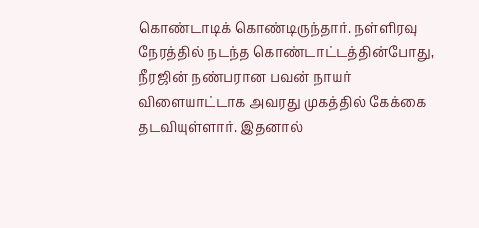கொண்டாடிக் கொண்டிருந்தார். நள்ளிரவு நேரத்தில் நடந்த கொண்டாட்டத்தின்போது, நீரஜின் நண்பரான பவன் நாயர் விளையாட்டாக அவரது முகத்தில் கேக்கை தடவியுள்ளார். இதனால்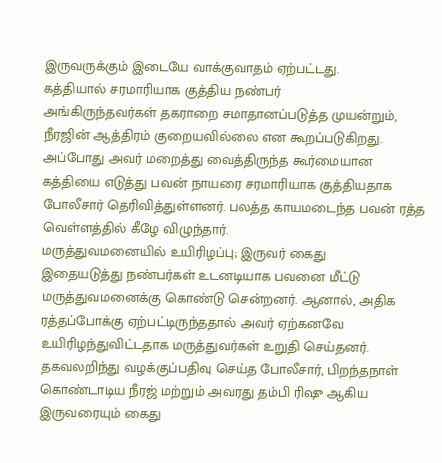இருவருக்கும் இடையே வாக்குவாதம் ஏற்பட்டது.
கத்தியால் சரமாரியாக குத்திய நண்பர்
அங்கிருந்தவர்கள் தகராறை சமாதானப்படுத்த முயன்றும், நீரஜின் ஆத்திரம் குறையவில்லை என கூறப்படுகிறது. அப்போது அவர் மறைத்து வைத்திருந்த கூர்மையான கத்தியை எடுத்து பவன் நாயரை சரமாரியாக குத்தியதாக போலீசார் தெரிவித்துள்ளனர். பலத்த காயமடைந்த பவன் ரத்த வெள்ளத்தில் கீழே விழுந்தார்.
மருத்துவமனையில் உயிரிழப்பு; இருவர் கைது
இதையடுத்து நண்பர்கள் உடனடியாக பவனை மீட்டு மருத்துவமனைக்கு கொண்டு சென்றனர். ஆனால், அதிக ரத்தப்போக்கு ஏற்பட்டிருந்ததால் அவர் ஏற்கனவே உயிரிழந்துவிட்டதாக மருத்துவர்கள் உறுதி செய்தனர். தகவலறிந்து வழக்குப்பதிவு செய்த போலீசார், பிறந்தநாள் கொண்டாடிய நீரஜ் மற்றும் அவரது தம்பி ரிஷு ஆகிய இருவரையும் கைது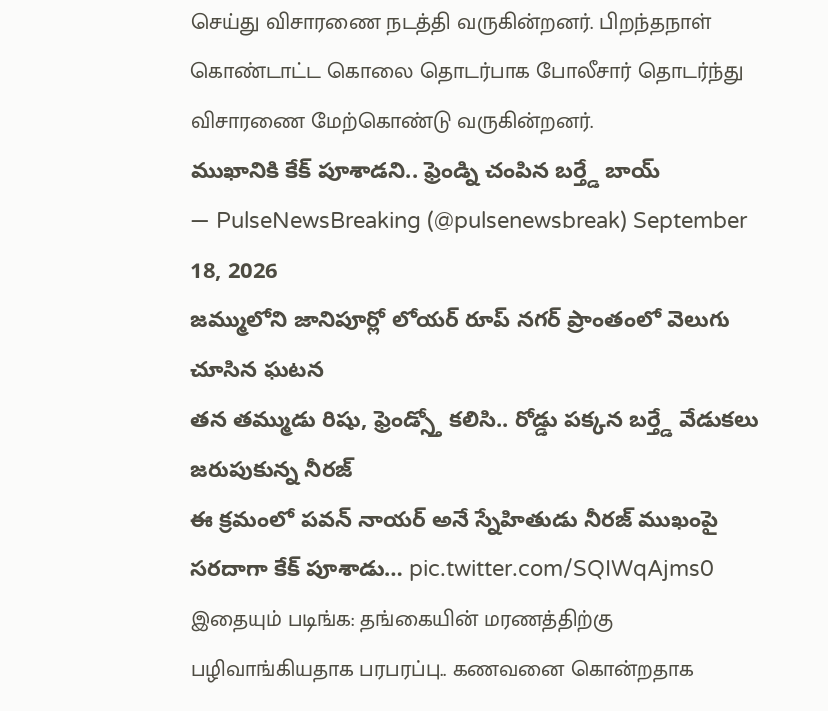செய்து விசாரணை நடத்தி வருகின்றனர். பிறந்தநாள் கொண்டாட்ட கொலை தொடர்பாக போலீசார் தொடர்ந்து விசாரணை மேற்கொண்டு வருகின்றனர்.
ముఖానికి కేక్ పూశాడని.. ఫ్రెండ్ని చంపిన బర్త్డే బాయ్
— PulseNewsBreaking (@pulsenewsbreak) September 18, 2026
జమ్ములోని జానిపూర్లో లోయర్ రూప్ నగర్ ప్రాంతంలో వెలుగు చూసిన ఘటన
తన తమ్ముడు రిషు, ఫ్రెండ్స్తో కలిసి.. రోడ్డు పక్కన బర్త్డే వేడుకలు జరుపుకున్న నీరజ్
ఈ క్రమంలో పవన్ నాయర్ అనే స్నేహితుడు నీరజ్ ముఖంపై సరదాగా కేక్ పూశాడు… pic.twitter.com/SQIWqAjms0
இதையும் படிங்க: தங்கையின் மரணத்திற்கு பழிவாங்கியதாக பரபரப்பு.. கணவனை கொன்றதாக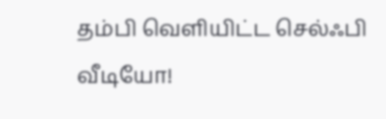தம்பி வெளியிட்ட செல்ஃபி வீடியோ!